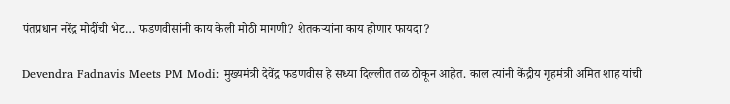पंतप्रधान नरेंद्र मोदींची भेट… फडणवीसांनी काय केली मोठी मागणी? शेतकर्‍यांना काय होणार फायदा?

Devendra Fadnavis Meets PM Modi: मुख्यमंत्री देवेंद्र फडणवीस हे सध्या दिल्लीत तळ ठोकून आहेत. काल त्यांनी केंद्रीय गृहमंत्री अमित शाह यांची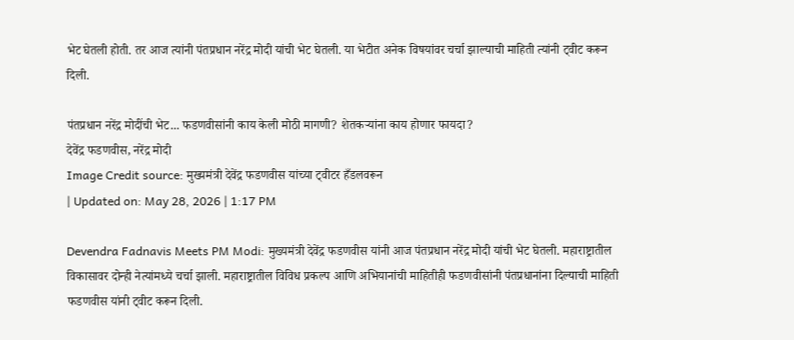भेट घेतली होती. तर आज त्यांनी पंतप्रधान नरेंद्र मोदी यांची भेट घेतली. या भेटीत अनेक विषयांवर चर्चा झाल्याची माहिती त्यांनी ट्वीट करून दिली.

पंतप्रधान नरेंद्र मोदींची भेट... फडणवीसांनी काय केली मोठी मागणी? शेतकर्‍यांना काय होणार फायदा?
देवेंद्र फडणवीस, नरेंद्र मोदी
Image Credit source: मुख्यमंत्री देवेंद्र फडणवीस यांच्या ट्वीटर हँडलवरून
| Updated on: May 28, 2026 | 1:17 PM

Devendra Fadnavis Meets PM Modi: मुख्यमंत्री देवेंद्र फडणवीस यांनी आज पंतप्रधान नरेंद्र मोदी यांची भेट घेतली. महाराष्ट्रातील विकासावर दोन्ही नेत्यांमध्ये चर्चा झाली. महाराष्ट्रातील विविध प्रकल्प आणि अभियानांची माहितीही फडणवीसांनी पंतप्रधानांना दिल्याची माहिती फडणवीस यांनी ट्वीट करून दिली.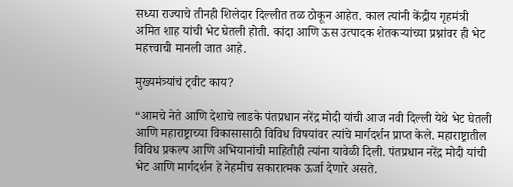सध्या राज्याचे तीनही शिलेदार दिल्लीत तळ ठोकून आहेत. काल त्यांनी केंद्रीय गृहमंत्री अमित शाह यांची भेट घेतली होती. कांदा आणि ऊस उत्पादक शेतकऱ्यांच्या प्रश्नांवर ही भेट महत्त्वाची मानली जात आहे.

मुख्यमंत्र्यांचं ट्वीट काय?

“आमचे नेते आणि देशाचे लाडके पंतप्रधान नरेंद्र मोदी यांची आज नवी दिल्ली येथे भेट घेतली आणि महाराष्ट्राच्या विकासासाठी विविध विषयांवर त्यांचे मार्गदर्शन प्राप्त केले. महाराष्ट्रातील विविध प्रकल्प आणि अभियानांची माहितीही त्यांना यावेळी दिली. पंतप्रधान नरेंद्र मोदी यांची भेट आणि मार्गदर्शन हे नेहमीच सकारात्मक ऊर्जा देणारे असते.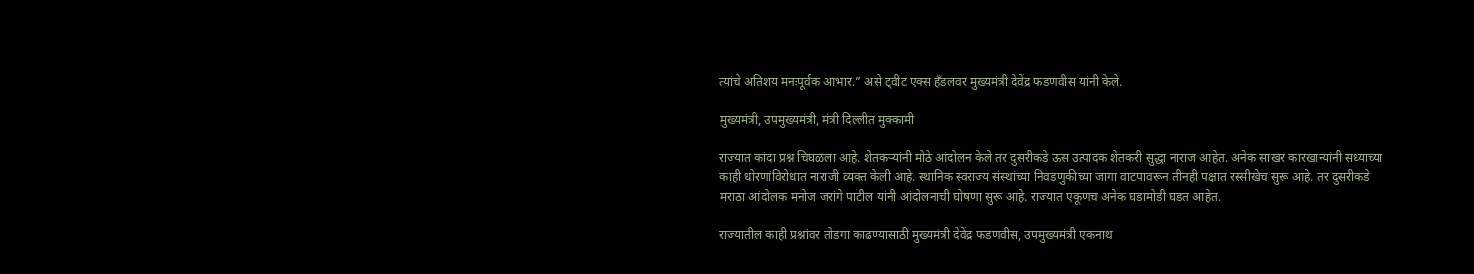त्यांचे अतिशय मनःपूर्वक आभार.” असे ट्वीट एक्स हँडलवर मुख्यमंत्री देवेंद्र फडणवीस यांनी केले.

मुख्यमंत्री, उपमुख्यमंत्री, मंत्री दिल्लीत मुक्कामी

राज्यात कांदा प्रश्न चिघळला आहे. शेतकऱ्यांनी मोठे आंदोलन केले तर दुसरीकडे ऊस उत्पादक शेतकरी सुद्धा नाराज आहेत. अनेक साखर कारखान्यांनी सध्याच्या काही धोरणांविरोधात नाराजी व्यक्त केली आहे. स्थानिक स्वराज्य संस्थांच्या निवडणुकीच्या जागा वाटपावरून तीनही पक्षात रस्सीखेच सुरू आहे. तर दुसरीकडे मराठा आंदोलक मनोज जरांगे पाटील यांनी आंदोलनाची घोषणा सुरू आहे. राज्यात एकूणच अनेक घडामोडी घडत आहेत.

राज्यातील काही प्रश्नांवर तोडगा काढण्यासाठी मुख्यमंत्री देवेंद्र फडणवीस, उपमुख्यमंत्री एकनाथ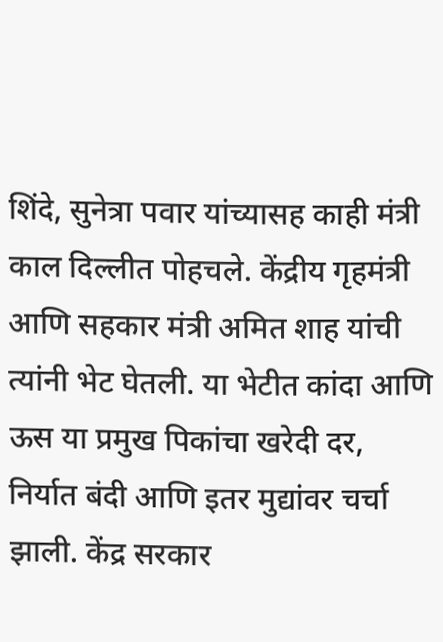शिंदे, सुनेत्रा पवार यांच्यासह काही मंत्री काल दिल्लीत पोहचले. केंद्रीय गृहमंत्री आणि सहकार मंत्री अमित शाह यांची त्यांनी भेट घेतली. या भेटीत कांदा आणि ऊस या प्रमुख पिकांचा खरेदी दर, निर्यात बंदी आणि इतर मुद्यांवर चर्चा झाली. केंद्र सरकार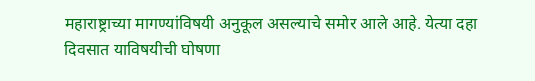महाराष्ट्राच्या मागण्यांविषयी अनुकूल असल्याचे समोर आले आहे. येत्या दहा दिवसात याविषयीची घोषणा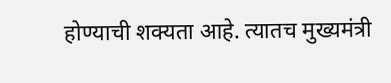होण्याची शक्यता आहे. त्यातच मुख्यमंत्री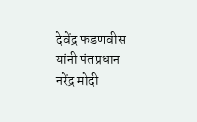देवेंद्र फडणवीस यांनी पंतप्रधान नरेंद्र मोदी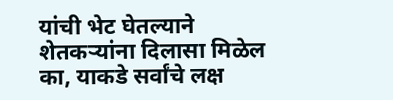यांची भेट घेतल्याने शेतकऱ्यांना दिलासा मिळेल का, याकडे सर्वांचे लक्ष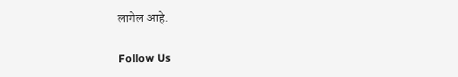लागेल आहे.

Follow Us